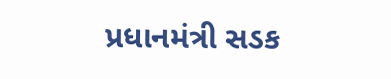પ્રધાનમંત્રી સડક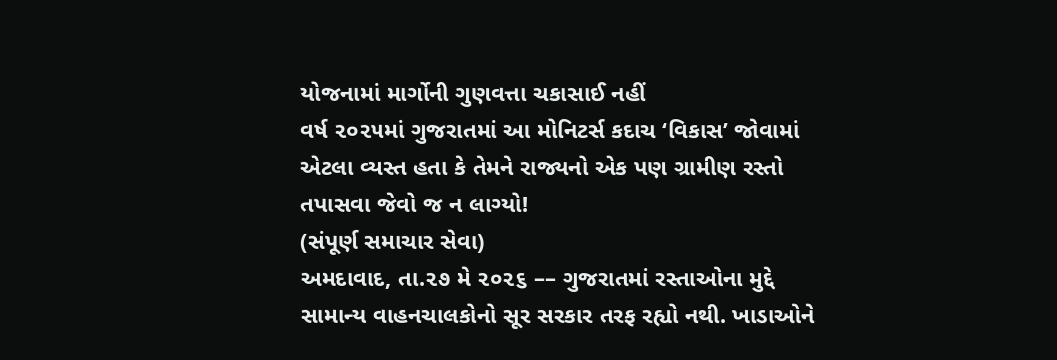યોજનામાં માર્ગોની ગુણવત્તા ચકાસાઈ નહીં
વર્ષ ૨૦૨૫માં ગુજરાતમાં આ મોનિટર્સ કદાચ ‘વિકાસ’ જોવામાં એટલા વ્યસ્ત હતા કે તેમને રાજ્યનો એક પણ ગ્રામીણ રસ્તો તપાસવા જેવો જ ન લાગ્યો!
(સંપૂર્ણ સમાચાર સેવા)
અમદાવાદ, તા.૨૭ મે ૨૦૨૬ –– ગુજરાતમાં રસ્તાઓના મુદ્દે સામાન્ય વાહનચાલકોનો સૂર સરકાર તરફ રહ્યો નથી. ખાડાઓને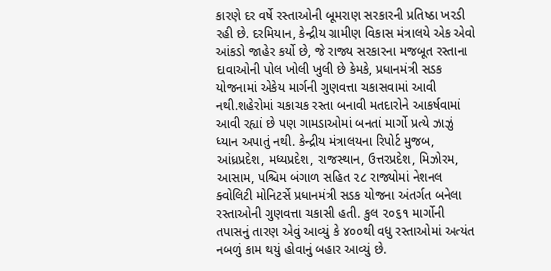કારણે દર વર્ષે રસ્તાઓની બૂમરાણ સરકારની પ્રતિષ્ઠા ખરડી રહી છે. દરમિયાન, કેન્દ્રીય ગ્રામીણ વિકાસ મંત્રાલયે એક એવો આંકડો જાહેર કર્યો છે, જે રાજ્ય સરકારના મજબૂત રસ્તાના દાવાઓની પોલ ખોલી ખુલી છે કેમકે, પ્રધાનમંત્રી સડક યોજનામાં એકેય માર્ગની ગુણવત્તા ચકાસવામાં આવી નથી.શહેરોમાં ચકાચક રસ્તા બનાવી મતદારોને આકર્ષવામાં આવી રહ્યાં છે પણ ગામડાઓમાં બનતાં માર્ગો પ્રત્યે ઝાઝું ધ્યાન અપાતું નથી. કેન્દ્રીય મંત્રાલયના રિપોર્ટ મુજબ, આંધ્રપ્રદેશ, મધ્યપ્રદેશ, રાજસ્થાન, ઉત્તરપ્રદેશ, મિઝોરમ, આસામ, પશ્ચિમ બંગાળ સહિત ૨૮ રાજ્યોમાં નેશનલ ક્વોલિટી મોનિટર્સે પ્રધાનમંત્રી સડક યોજના અંતર્ગત બનેલા રસ્તાઓની ગુણવત્તા ચકાસી હતી. કુલ ૨૦૬૧ માર્ગોની તપાસનું તારણ એવું આવ્યું કે ૪૦૦થી વધુ રસ્તાઓમાં અત્યંત નબળું કામ થયું હોવાનું બહાર આવ્યું છે.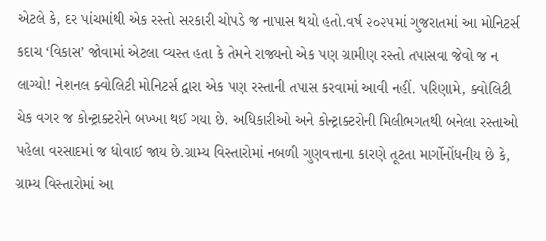એટલે કે, દર પાંચમાંથી એક રસ્તો સરકારી ચોપડે જ નાપાસ થયો હતો.વર્ષ ૨૦૨૫માં ગુજરાતમાં આ મોનિટર્સ કદાચ ‘વિકાસ’ જોવામાં એટલા વ્યસ્ત હતા કે તેમને રાજ્યનો એક પણ ગ્રામીણ રસ્તો તપાસવા જેવો જ ન લાગ્યો! નેશનલ ક્વોલિટી મોનિટર્સ દ્વારા એક પણ રસ્તાની તપાસ કરવામાં આવી નહીં. પરિણામે, ક્વોલિટી ચેક વગર જ કોન્ટ્રાક્ટરોને બખ્ખા થઈ ગયા છે. અધિકારીઓ અને કોન્ટ્રાક્ટરોની મિલીભગતથી બનેલા રસ્તાઓ પહેલા વરસાદમાં જ ધોવાઈ જાય છે.ગ્રામ્ય વિસ્તારોમાં નબળી ગુણવત્તાના કારણે તૂટતા માર્ગોનોંધનીય છે કે, ગ્રામ્ય વિસ્તારોમાં આ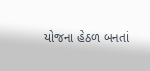યોજના હેઠળ બનતાં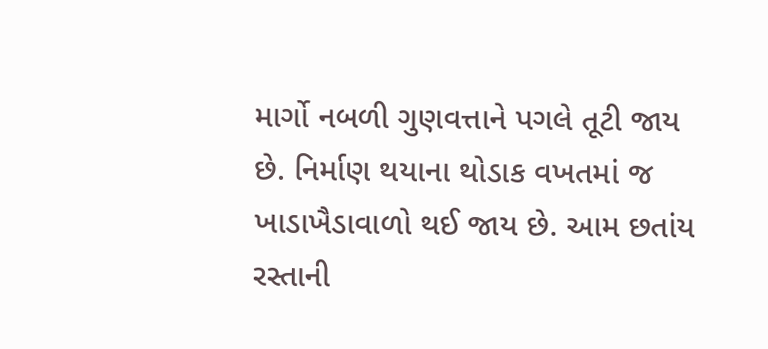માર્ગો નબળી ગુણવત્તાને પગલે તૂટી જાય છે. નિર્માણ થયાના થોડાક વખતમાં જ ખાડાખૈડાવાળો થઈ જાય છે. આમ છતાંય રસ્તાની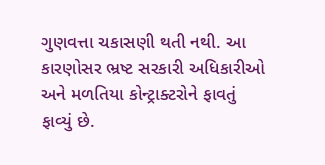ગુણવત્તા ચકાસણી થતી નથી. આ કારણોસર ભ્રષ્ટ સરકારી અધિકારીઓ અને મળતિયા કોન્ટ્રાક્ટરોને ફાવતું ફાવ્યું છે.